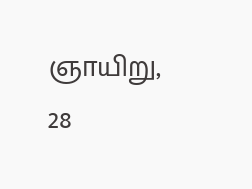ஞாயிறு, 28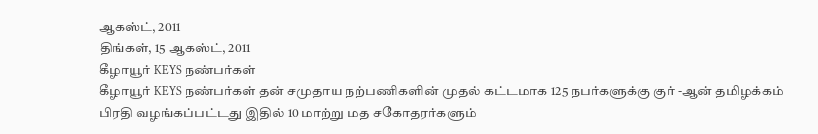ஆகஸ்ட், 2011
திங்கள், 15 ஆகஸ்ட், 2011
கீழாயூர் KEYS நண்பர்கள்
கீழாயூர் KEYS நண்பர்கள் தன் சமுதாய நற்பணிகளின் முதல் கட்டமாக 125 நபர்களுக்கு குர் -ஆன் தமிழக்கம் பிரதி வழங்கப்பட்டது இதில் 10 மாற்று மத சகோதரர்களும்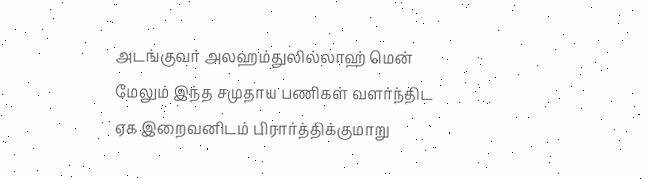அடங்குவர் அலஹம்துலில்லாஹ் மென் மேலும் இந்த சமுதாய பணிகள் வளர்ந்திட ஏக இறைவனிடம் பிரார்த்திக்குமாறு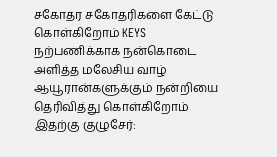சகோதர சகோதரிகளை கேட்டு கொள்கிறோம் KEYS நற்பணிக்காக நன்கொடை அளித்த மலேசிய வாழ் ஆயூரான்களுக்கும் நன்றியை தெரிவித்து கொள்கிறோம்
இதற்கு குழுசேர்: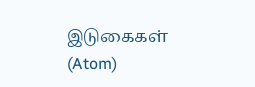இடுகைகள் (Atom)